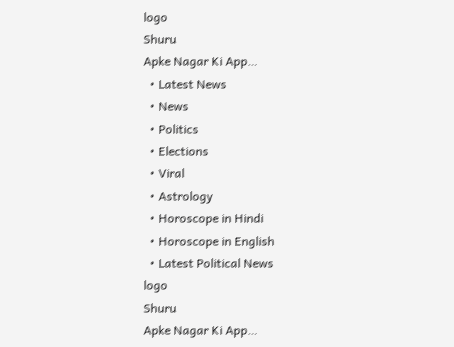logo
Shuru
Apke Nagar Ki App…
  • Latest News
  • News
  • Politics
  • Elections
  • Viral
  • Astrology
  • Horoscope in Hindi
  • Horoscope in English
  • Latest Political News
logo
Shuru
Apke Nagar Ki App…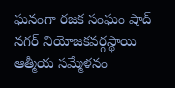ఘనంగా రజక సంఘం షాద్ నగర్ నియోజకవర్గస్థాయి ఆత్మీయ సమ్మేళనం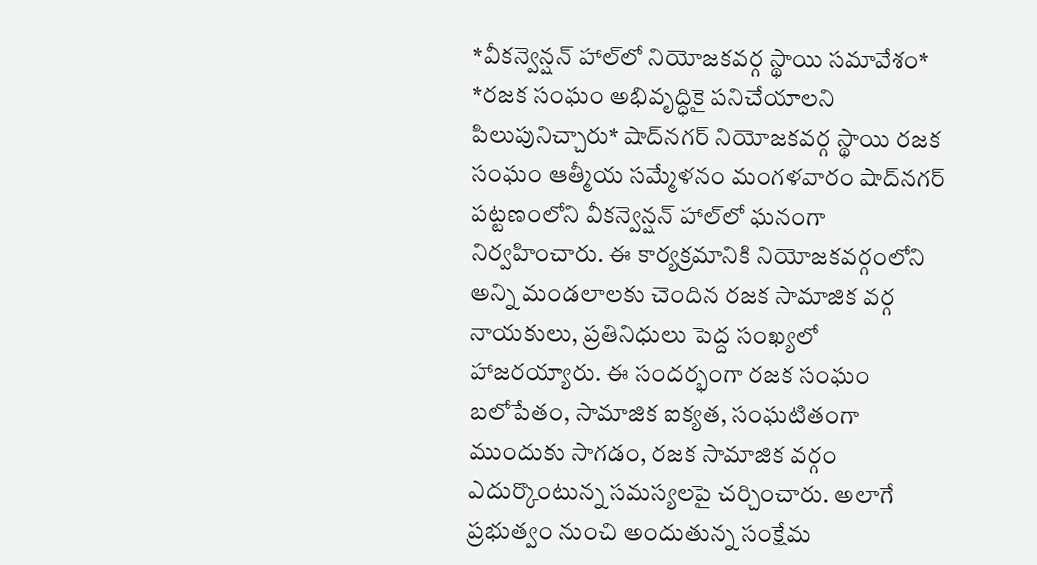*వీకన్వెన్షన్ హాల్‌లో నియోజకవర్గ స్థాయి సమావేశం* *రజక సంఘం అభివృద్ధికై పనిచేయాలని పిలుపునిచ్చారు* షాద్‌నగర్ నియోజకవర్గ స్థాయి రజక సంఘం ఆత్మీయ సమ్మేళనం మంగళవారం షాద్‌నగర్ పట్టణంలోని వీకన్వెన్షన్ హాల్‌లో ఘనంగా నిర్వహించారు. ఈ కార్యక్రమానికి నియోజకవర్గంలోని అన్ని మండలాలకు చెందిన రజక సామాజిక వర్గ నాయకులు, ప్రతినిధులు పెద్ద సంఖ్యలో హాజరయ్యారు. ఈ సందర్భంగా రజక సంఘం బలోపేతం, సామాజిక ఐక్యత, సంఘటితంగా ముందుకు సాగడం, రజక సామాజిక వర్గం ఎదుర్కొంటున్న సమస్యలపై చర్చించారు. అలాగే ప్రభుత్వం నుంచి అందుతున్న సంక్షేమ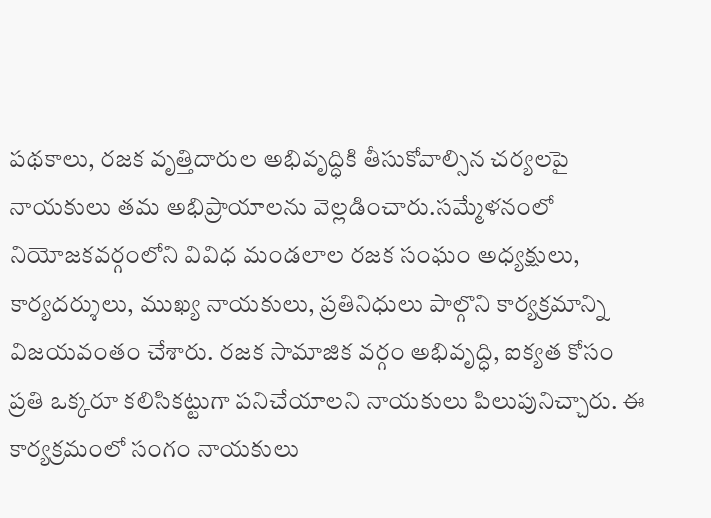పథకాలు, రజక వృత్తిదారుల అభివృద్ధికి తీసుకోవాల్సిన చర్యలపై నాయకులు తమ అభిప్రాయాలను వెల్లడించారు.సమ్మేళనంలో నియోజకవర్గంలోని వివిధ మండలాల రజక సంఘం అధ్యక్షులు, కార్యదర్శులు, ముఖ్య నాయకులు, ప్రతినిధులు పాల్గొని కార్యక్రమాన్ని విజయవంతం చేశారు. రజక సామాజిక వర్గం అభివృద్ధి, ఐక్యత కోసం ప్రతి ఒక్కరూ కలిసికట్టుగా పనిచేయాలని నాయకులు పిలుపునిచ్చారు. ఈ కార్యక్రమంలో సంగం నాయకులు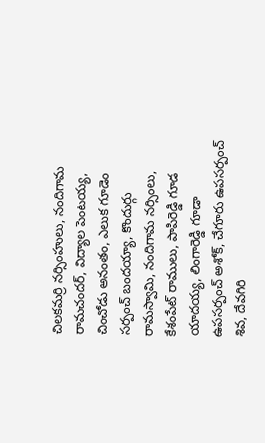చిలకమర్రి నర్సింహులు, నందిగామ రామచందర్, విద్యాల పెంటయ్య, చించోడు అనంతం, ఎలుక గూడెం సర్పంచ్ బందయ్యా, కొందుర్గు రామస్వామి, నందిగామ నర్సింలు, కేశంపేట్ రాములు, పాపిరెడ్డి గూడ యాదయ్య, లింగారెడ్డి గూడా ఉపసర్పంచ్ అశోక్, చేగూరు ఉపసర్పంచ్ శివ, దేవగిరి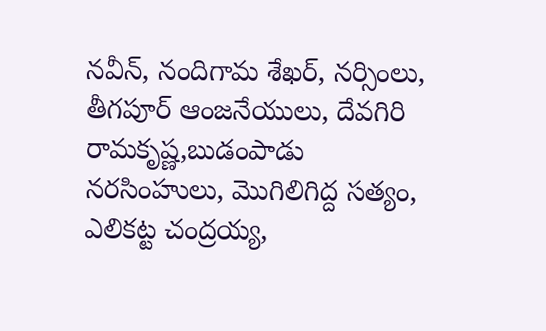నవీన్, నందిగామ శేఖర్, నర్సింలు, తీగపూర్ ఆంజనేయులు, దేవగిరి రామకృష్ణ,బుడంపాడు నరసింహులు, మొగిలిగిద్ద సత్యం, ఎలికట్ట చంద్రయ్య,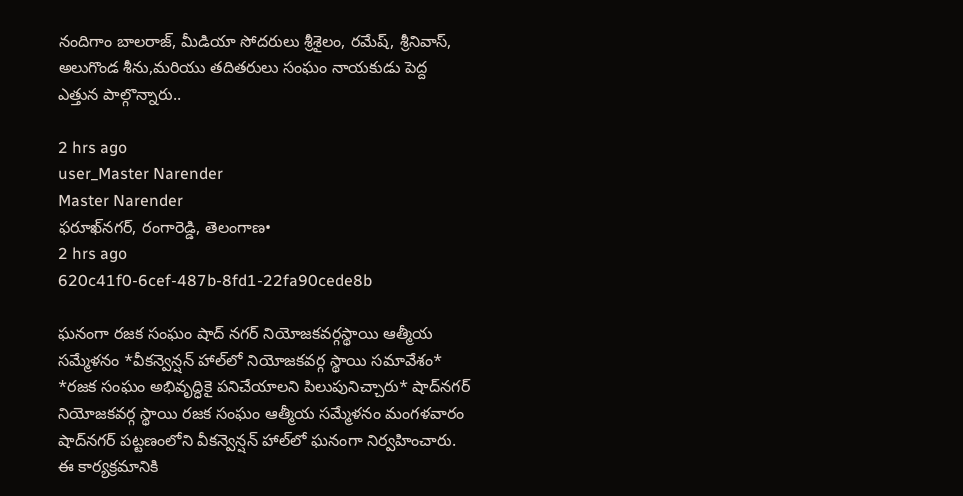నందిగాం బాలరాజ్, మీడియా సోదరులు శ్రీశైలం, రమేష్, శ్రీనివాస్, అలుగొండ శీను,మరియు తదితరులు సంఘం నాయకుడు పెద్ద ఎత్తున పాల్గొన్నారు..

2 hrs ago
user_Master Narender
Master Narender
ఫరూఖ్‌నగర్, రంగారెడ్డి, తెలంగాణ•
2 hrs ago
620c41f0-6cef-487b-8fd1-22fa90cede8b

ఘనంగా రజక సంఘం షాద్ నగర్ నియోజకవర్గస్థాయి ఆత్మీయ సమ్మేళనం *వీకన్వెన్షన్ హాల్‌లో నియోజకవర్గ స్థాయి సమావేశం* *రజక సంఘం అభివృద్ధికై పనిచేయాలని పిలుపునిచ్చారు* షాద్‌నగర్ నియోజకవర్గ స్థాయి రజక సంఘం ఆత్మీయ సమ్మేళనం మంగళవారం షాద్‌నగర్ పట్టణంలోని వీకన్వెన్షన్ హాల్‌లో ఘనంగా నిర్వహించారు. ఈ కార్యక్రమానికి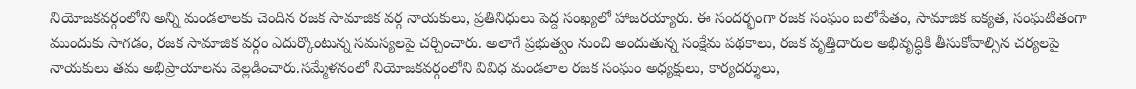నియోజకవర్గంలోని అన్ని మండలాలకు చెందిన రజక సామాజిక వర్గ నాయకులు, ప్రతినిధులు పెద్ద సంఖ్యలో హాజరయ్యారు. ఈ సందర్భంగా రజక సంఘం బలోపేతం, సామాజిక ఐక్యత, సంఘటితంగా ముందుకు సాగడం, రజక సామాజిక వర్గం ఎదుర్కొంటున్న సమస్యలపై చర్చించారు. అలాగే ప్రభుత్వం నుంచి అందుతున్న సంక్షేమ పథకాలు, రజక వృత్తిదారుల అభివృద్ధికి తీసుకోవాల్సిన చర్యలపై నాయకులు తమ అభిప్రాయాలను వెల్లడించారు.సమ్మేళనంలో నియోజకవర్గంలోని వివిధ మండలాల రజక సంఘం అధ్యక్షులు, కార్యదర్శులు,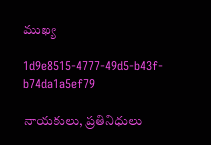ముఖ్య

1d9e8515-4777-49d5-b43f-b74da1a5ef79

నాయకులు, ప్రతినిధులు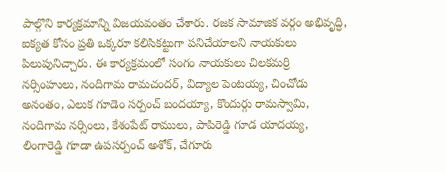పాల్గొని కార్యక్రమాన్ని విజయవంతం చేశారు. రజక సామాజిక వర్గం అభివృద్ధి, ఐక్యత కోసం ప్రతి ఒక్కరూ కలిసికట్టుగా పనిచేయాలని నాయకులు పిలుపునిచ్చారు. ఈ కార్యక్రమంలో సంగం నాయకులు చిలకమర్రి నర్సింహులు, నందిగామ రామచందర్, విద్యాల పెంటయ్య, చించోడు అనంతం, ఎలుక గూడెం సర్పంచ్ బందయ్యా, కొందుర్గు రామస్వామి, నందిగామ నర్సింలు, కేశంపేట్ రాములు, పాపిరెడ్డి గూడ యాదయ్య, లింగారెడ్డి గూడా ఉపసర్పంచ్ అశోక్, చేగూరు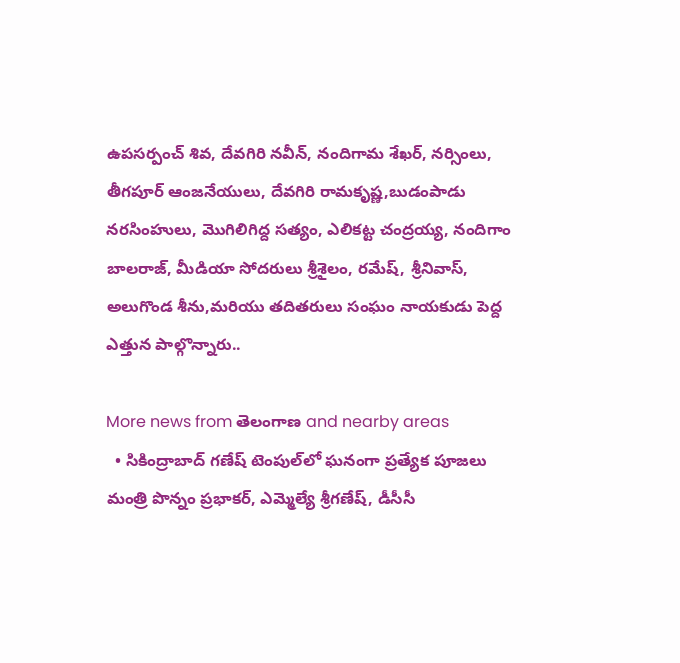ఉపసర్పంచ్ శివ, దేవగిరి నవీన్, నందిగామ శేఖర్, నర్సింలు, తీగపూర్ ఆంజనేయులు, దేవగిరి రామకృష్ణ,బుడంపాడు నరసింహులు, మొగిలిగిద్ద సత్యం, ఎలికట్ట చంద్రయ్య, నందిగాం బాలరాజ్, మీడియా సోదరులు శ్రీశైలం, రమేష్, శ్రీనివాస్, అలుగొండ శీను,మరియు తదితరులు సంఘం నాయకుడు పెద్ద ఎత్తున పాల్గొన్నారు..

More news from తెలంగాణ and nearby areas
  • సికింద్రాబాద్ గణేష్ టెంపుల్‌లో ఘనంగా ప్రత్యేక పూజలు మంత్రి పొన్నం ప్రభాకర్, ఎమ్మెల్యే శ్రీగణేష్, డీసీసీ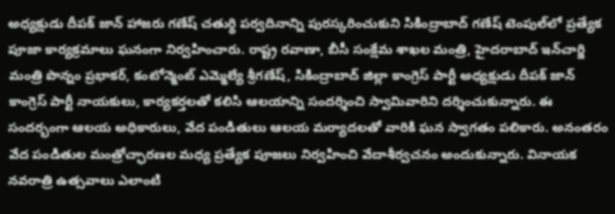అధ్యక్షుడు దీపక్ జాన్ హాజరు గణేష్ చతుర్థి పర్వదినాన్ని పురస్కరించుకుని సికింద్రాబాద్ గణేష్ టెంపుల్‌లో ప్రత్యేక పూజా కార్యక్రమాలు ఘనంగా నిర్వహించారు. రాష్ట్ర రవాణా, బీసీ సంక్షేమ శాఖల మంత్రి, హైదరాబాద్ ఇన్‌చార్జి మంత్రి పొన్నం ప్రభాకర్, కంటోన్మెంట్ ఎమ్మెల్యే శ్రీగణేష్, సికింద్రాబాద్ జిల్లా కాంగ్రెస్ పార్టీ అధ్యక్షుడు దీపక్ జాన్ కాంగ్రెస్ పార్టీ నాయకులు, కార్యకర్తలతో కలిసి ఆలయాన్ని సందర్శించి స్వామివారిని దర్శించుకున్నారు. ఈ సందర్భంగా ఆలయ అధికారులు, వేద పండితులు ఆలయ మర్యాదలతో వారికి ఘన స్వాగతం పలికారు. అనంతరం వేద పండితుల మంత్రోచ్ఛారణల మధ్య ప్రత్యేక పూజలు నిర్వహించి వేదాశీర్వచనం అందుకున్నారు. వినాయక నవరాత్రి ఉత్సవాలు ఎలాంటి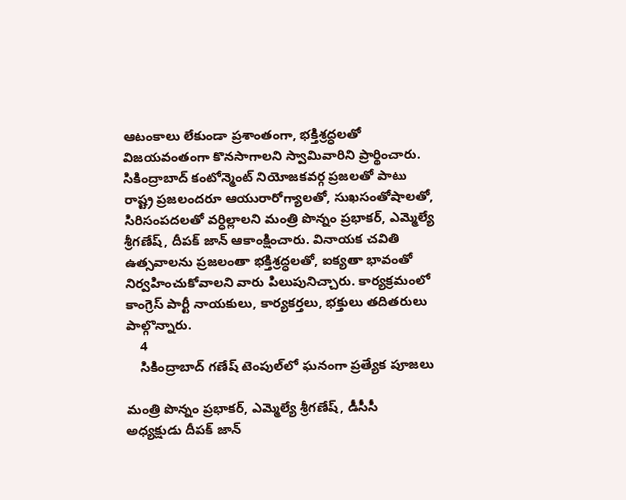ఆటంకాలు లేకుండా ప్రశాంతంగా, భక్తిశ్రద్ధలతో విజయవంతంగా కొనసాగాలని స్వామివారిని ప్రార్థించారు. సికింద్రాబాద్ కంటోన్మెంట్ నియోజకవర్గ ప్రజలతో పాటు రాష్ట్ర ప్రజలందరూ ఆయురారోగ్యాలతో, సుఖసంతోషాలతో, సిరిసంపదలతో వర్ధిల్లాలని మంత్రి పొన్నం ప్రభాకర్, ఎమ్మెల్యే శ్రీగణేష్, దీపక్ జాన్ ఆకాంక్షించారు. వినాయక చవితి ఉత్సవాలను ప్రజలంతా భక్తిశ్రద్ధలతో, ఐక్యతా భావంతో నిర్వహించుకోవాలని వారు పిలుపునిచ్చారు. కార్యక్రమంలో కాంగ్రెస్ పార్టీ నాయకులు, కార్యకర్తలు, భక్తులు తదితరులు పాల్గొన్నారు.
    4
    సికింద్రాబాద్ గణేష్ టెంపుల్‌లో ఘనంగా ప్రత్యేక పూజలు

మంత్రి పొన్నం ప్రభాకర్, ఎమ్మెల్యే శ్రీగణేష్, డీసీసీ అధ్యక్షుడు దీపక్ జాన్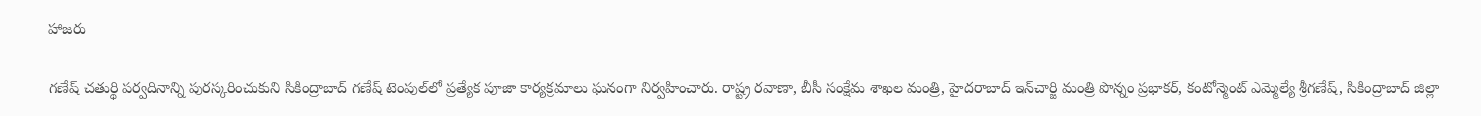హాజరు

గణేష్ చతుర్థి పర్వదినాన్ని పురస్కరించుకుని సికింద్రాబాద్ గణేష్ టెంపుల్‌లో ప్రత్యేక పూజా కార్యక్రమాలు ఘనంగా నిర్వహించారు. రాష్ట్ర రవాణా, బీసీ సంక్షేమ శాఖల మంత్రి, హైదరాబాద్ ఇన్‌చార్జి మంత్రి పొన్నం ప్రభాకర్, కంటోన్మెంట్ ఎమ్మెల్యే శ్రీగణేష్, సికింద్రాబాద్ జిల్లా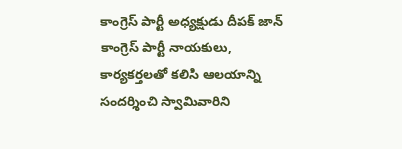కాంగ్రెస్ పార్టీ అధ్యక్షుడు దీపక్ జాన్ కాంగ్రెస్ పార్టీ నాయకులు, కార్యకర్తలతో కలిసి ఆలయాన్ని సందర్శించి స్వామివారిని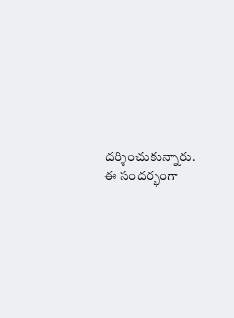దర్శించుకున్నారు.
ఈ సందర్భంగా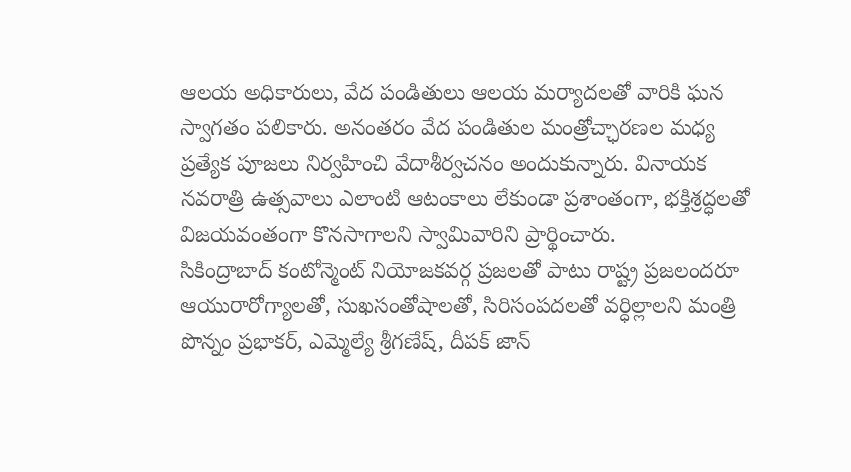ఆలయ అధికారులు, వేద పండితులు ఆలయ మర్యాదలతో వారికి ఘన స్వాగతం పలికారు. అనంతరం వేద పండితుల మంత్రోచ్ఛారణల మధ్య ప్రత్యేక పూజలు నిర్వహించి వేదాశీర్వచనం అందుకున్నారు. వినాయక నవరాత్రి ఉత్సవాలు ఎలాంటి ఆటంకాలు లేకుండా ప్రశాంతంగా, భక్తిశ్రద్ధలతో విజయవంతంగా కొనసాగాలని స్వామివారిని ప్రార్థించారు.
సికింద్రాబాద్ కంటోన్మెంట్ నియోజకవర్గ ప్రజలతో పాటు రాష్ట్ర ప్రజలందరూ ఆయురారోగ్యాలతో, సుఖసంతోషాలతో, సిరిసంపదలతో వర్ధిల్లాలని మంత్రి పొన్నం ప్రభాకర్, ఎమ్మెల్యే శ్రీగణేష్, దీపక్ జాన్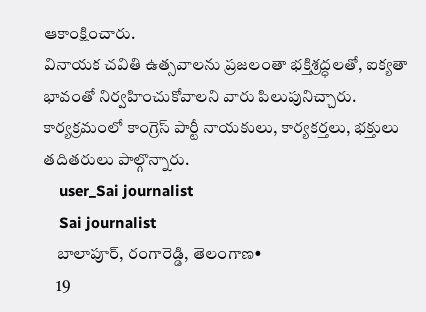ఆకాంక్షించారు.
వినాయక చవితి ఉత్సవాలను ప్రజలంతా భక్తిశ్రద్ధలతో, ఐక్యతా భావంతో నిర్వహించుకోవాలని వారు పిలుపునిచ్చారు. కార్యక్రమంలో కాంగ్రెస్ పార్టీ నాయకులు, కార్యకర్తలు, భక్తులు తదితరులు పాల్గొన్నారు.
    user_Sai journalist
    Sai journalist
    బాలాపూర్, రంగారెడ్డి, తెలంగాణ•
    19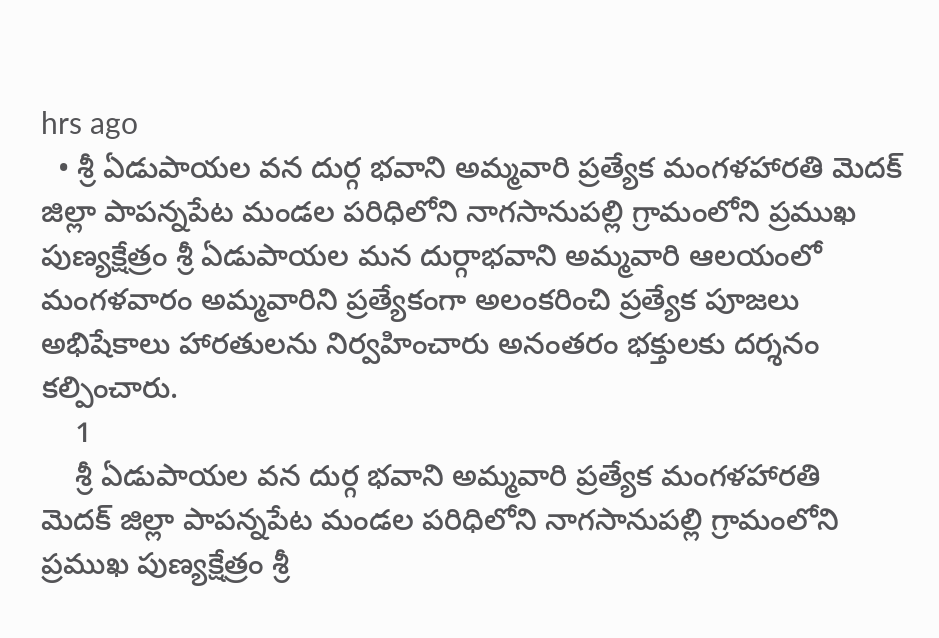hrs ago
  • శ్రీ ఏడుపాయల వన దుర్గ భవాని అమ్మవారి ప్రత్యేక మంగళహారతి మెదక్ జిల్లా పాపన్నపేట మండల పరిధిలోని నాగసానుపల్లి గ్రామంలోని ప్రముఖ పుణ్యక్షేత్రం శ్రీ ఏడుపాయల మన దుర్గాభవాని అమ్మవారి ఆలయంలో మంగళవారం అమ్మవారిని ప్రత్యేకంగా అలంకరించి ప్రత్యేక పూజలు అభిషేకాలు హారతులను నిర్వహించారు అనంతరం భక్తులకు దర్శనం కల్పించారు.
    1
    శ్రీ ఏడుపాయల వన దుర్గ భవాని అమ్మవారి ప్రత్యేక మంగళహారతి
మెదక్ జిల్లా పాపన్నపేట మండల పరిధిలోని నాగసానుపల్లి గ్రామంలోని ప్రముఖ పుణ్యక్షేత్రం శ్రీ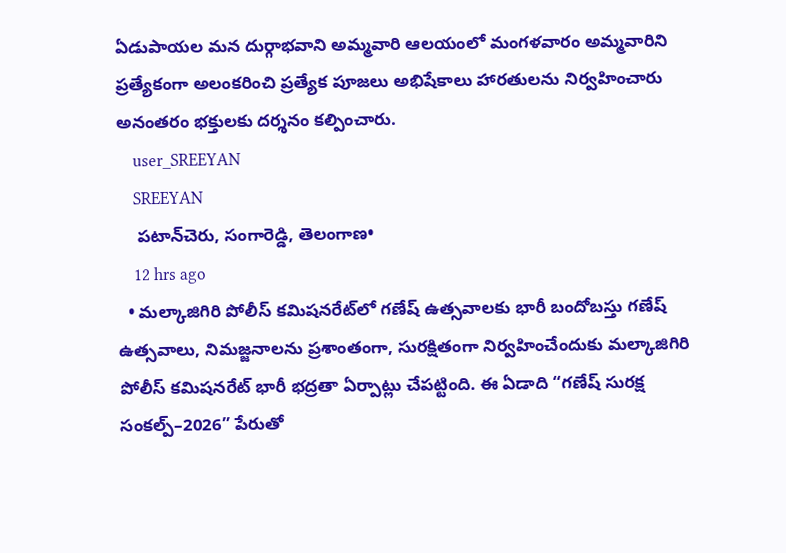ఏడుపాయల మన దుర్గాభవాని అమ్మవారి ఆలయంలో మంగళవారం అమ్మవారిని ప్రత్యేకంగా అలంకరించి ప్రత్యేక పూజలు అభిషేకాలు హారతులను నిర్వహించారు అనంతరం భక్తులకు దర్శనం కల్పించారు.
    user_SREEYAN
    SREEYAN
    పటాన్‌చెరు, సంగారెడ్డి, తెలంగాణ•
    12 hrs ago
  • మల్కాజిగిరి పోలీస్ కమిషనరేట్‌లో గణేష్ ఉత్సవాలకు భారీ బందోబస్తు గణేష్ ఉత్సవాలు, నిమజ్జనాలను ప్రశాంతంగా, సురక్షితంగా నిర్వహించేందుకు మల్కాజిగిరి పోలీస్ కమిషనరేట్ భారీ భద్రతా ఏర్పాట్లు చేపట్టింది. ఈ ఏడాది “గణేష్ సురక్ష సంకల్ప్–2026” పేరుతో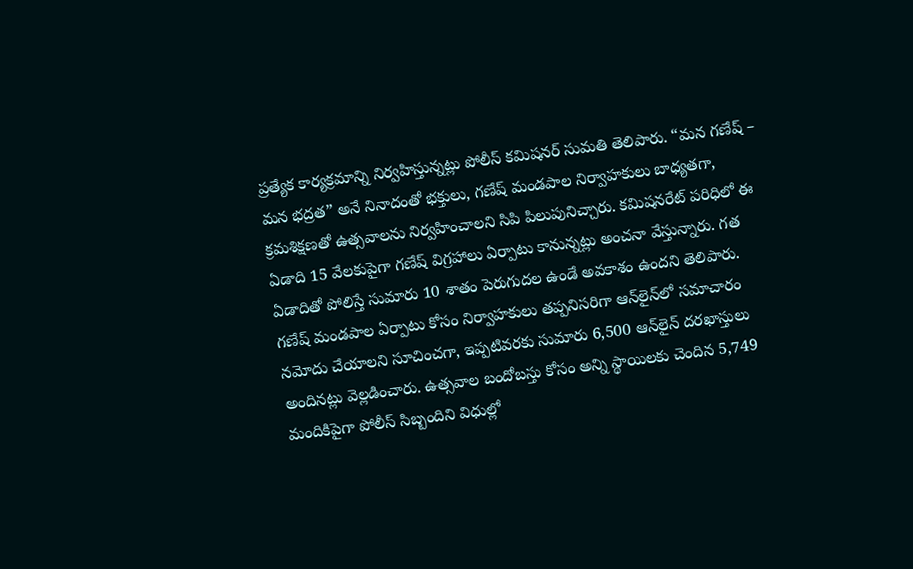ప్రత్యేక కార్యక్రమాన్ని నిర్వహిస్తున్నట్లు పోలీస్ కమిషనర్ సుమతి తెలిపారు. “మన గణేష్ – మన భద్రత” అనే నినాదంతో భక్తులు, గణేష్ మండపాల నిర్వాహకులు బాధ్యతగా, క్రమశిక్షణతో ఉత్సవాలను నిర్వహించాలని సిపి పిలుపునిచ్చారు. కమిషనరేట్ పరిధిలో ఈ ఏడాది 15 వేలకుపైగా గణేష్ విగ్రహాలు ఏర్పాటు కానున్నట్లు అంచనా వేస్తున్నారు. గత ఏడాదితో పోలిస్తే సుమారు 10 శాతం పెరుగుదల ఉండే అవకాశం ఉందని తెలిపారు. గణేష్ మండపాల ఏర్పాటు కోసం నిర్వాహకులు తప్పనిసరిగా ఆన్‌లైన్‌లో సమాచారం నమోదు చేయాలని సూచించగా, ఇప్పటివరకు సుమారు 6,500 ఆన్‌లైన్ దరఖాస్తులు అందినట్లు వెల్లడించారు. ఉత్సవాల బందోబస్తు కోసం అన్ని స్థాయిలకు చెందిన 5,749 మందికిపైగా పోలీస్ సిబ్బందిని విధుల్లో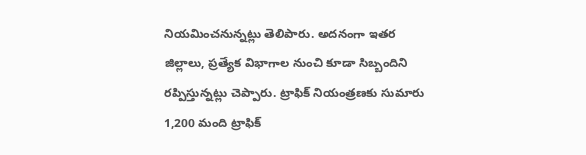నియమించనున్నట్లు తెలిపారు. అదనంగా ఇతర జిల్లాలు, ప్రత్యేక విభాగాల నుంచి కూడా సిబ్బందిని రప్పిస్తున్నట్లు చెప్పారు. ట్రాఫిక్ నియంత్రణకు సుమారు 1,200 మంది ట్రాఫిక్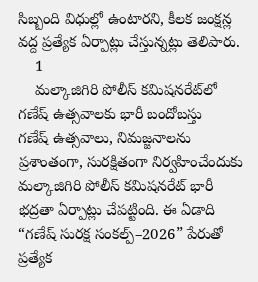సిబ్బంది విధుల్లో ఉంటారని, కీలక జంక్షన్ల వద్ద ప్రత్యేక ఏర్పాట్లు చేస్తున్నట్లు తెలిపారు.
    1
    మల్కాజిగిరి పోలీస్ కమిషనరేట్‌లో గణేష్ ఉత్సవాలకు భారీ బందోబస్తు
గణేష్ ఉత్సవాలు, నిమజ్జనాలను ప్రశాంతంగా, సురక్షితంగా నిర్వహించేందుకు మల్కాజిగిరి పోలీస్ కమిషనరేట్ భారీ భద్రతా ఏర్పాట్లు చేపట్టింది. ఈ ఏడాది “గణేష్ సురక్ష సంకల్ప్–2026” పేరుతో ప్రత్యేక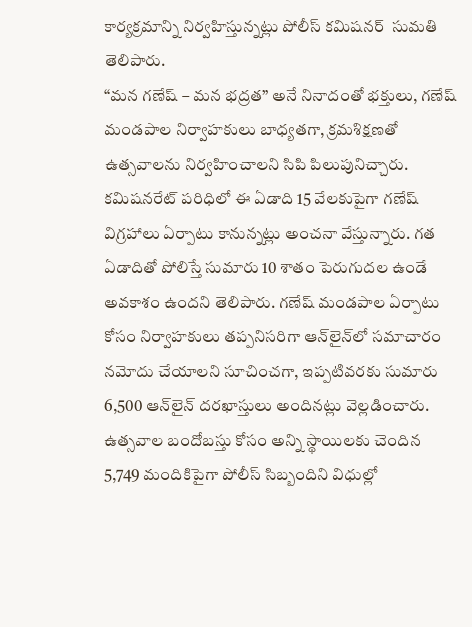కార్యక్రమాన్ని నిర్వహిస్తున్నట్లు పోలీస్ కమిషనర్  సుమతి తెలిపారు.
“మన గణేష్ – మన భద్రత” అనే నినాదంతో భక్తులు, గణేష్ మండపాల నిర్వాహకులు బాధ్యతగా, క్రమశిక్షణతో ఉత్సవాలను నిర్వహించాలని సిపి పిలుపునిచ్చారు.
కమిషనరేట్ పరిధిలో ఈ ఏడాది 15 వేలకుపైగా గణేష్ విగ్రహాలు ఏర్పాటు కానున్నట్లు అంచనా వేస్తున్నారు. గత ఏడాదితో పోలిస్తే సుమారు 10 శాతం పెరుగుదల ఉండే అవకాశం ఉందని తెలిపారు. గణేష్ మండపాల ఏర్పాటు కోసం నిర్వాహకులు తప్పనిసరిగా ఆన్‌లైన్‌లో సమాచారం నమోదు చేయాలని సూచించగా, ఇప్పటివరకు సుమారు 6,500 ఆన్‌లైన్ దరఖాస్తులు అందినట్లు వెల్లడించారు.
ఉత్సవాల బందోబస్తు కోసం అన్ని స్థాయిలకు చెందిన 5,749 మందికిపైగా పోలీస్ సిబ్బందిని విధుల్లో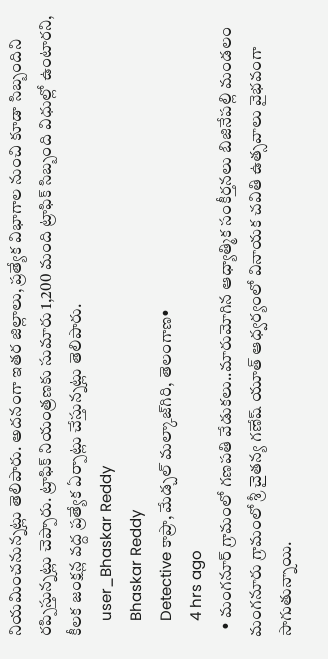నియమించనున్నట్లు తెలిపారు. అదనంగా ఇతర జిల్లాలు, ప్రత్యేక విభాగాల నుంచి కూడా సిబ్బందిని రప్పిస్తున్నట్లు చెప్పారు. ట్రాఫిక్ నియంత్రణకు సుమారు 1,200 మంది ట్రాఫిక్ సిబ్బంది విధుల్లో ఉంటారని, కీలక జంక్షన్ల వద్ద ప్రత్యేక ఏర్పాట్లు చేస్తున్నట్లు తెలిపారు.
    user_Bhaskar Reddy
    Bhaskar Reddy
    Detective కాప్రా, మేడ్చల్ మల్కాజ్‌గిరి, తెలంగాణ•
    4 hrs ago
  • మంగనూర్ గ్రామంలో గణపతి వేడుకలు..మారుమోగిన ఆధ్యాత్మిక సంకీర్తనలు బిజినేపల్లి మండలం మంగనూరు గ్రామంలో శ్రీ చైతన్య గణేష్ యూత్ ఆధ్వర్యంలో వినాయక చవితి ఉత్సవాలు వైభవంగా సాగుతున్నాయి.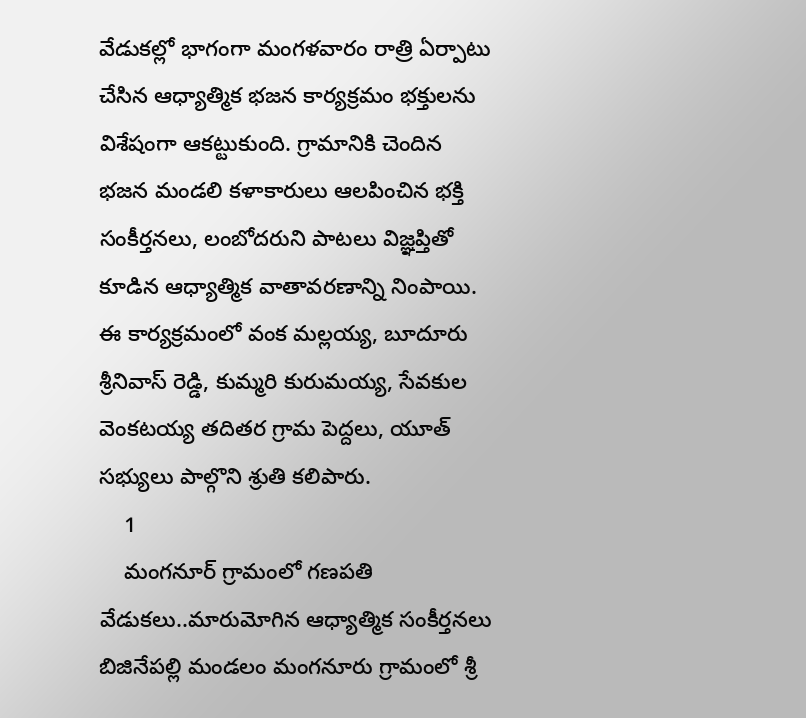వేడుకల్లో భాగంగా మంగళవారం రాత్రి ఏర్పాటు చేసిన ఆధ్యాత్మిక భజన కార్యక్రమం భక్తులను విశేషంగా ఆకట్టుకుంది. గ్రామానికి చెందిన భజన మండలి కళాకారులు ఆలపించిన భక్తి సంకీర్తనలు, లంబోదరుని పాటలు విజ్ఞప్తితో కూడిన ఆధ్యాత్మిక వాతావరణాన్ని నింపాయి. ఈ కార్యక్రమంలో వంక మల్లయ్య, బూదూరు శ్రీనివాస్ రెడ్డి, కుమ్మరి కురుమయ్య, సేవకుల వెంకటయ్య తదితర గ్రామ పెద్దలు, యూత్ సభ్యులు పాల్గొని శ్రుతి కలిపారు.
    1
    మంగనూర్ గ్రామంలో గణపతి వేడుకలు..మారుమోగిన ఆధ్యాత్మిక సంకీర్తనలు
బిజినేపల్లి మండలం మంగనూరు గ్రామంలో శ్రీ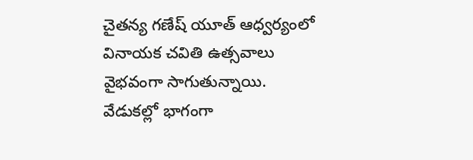చైతన్య గణేష్ యూత్ ఆధ్వర్యంలో వినాయక చవితి ఉత్సవాలు వైభవంగా సాగుతున్నాయి. వేడుకల్లో భాగంగా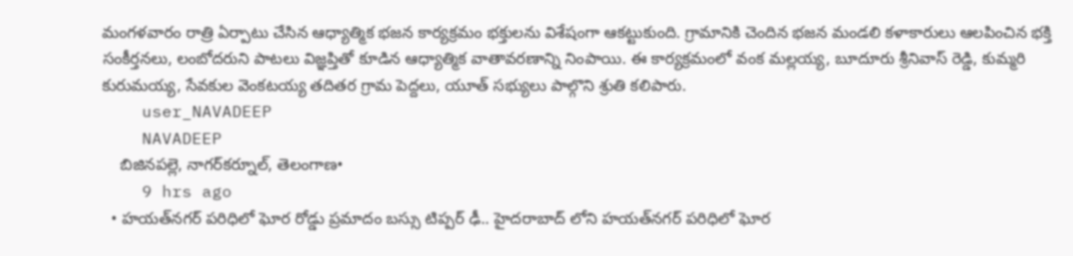మంగళవారం రాత్రి ఏర్పాటు చేసిన ఆధ్యాత్మిక భజన కార్యక్రమం భక్తులను విశేషంగా ఆకట్టుకుంది. గ్రామానికి చెందిన భజన మండలి కళాకారులు ఆలపించిన భక్తి సంకీర్తనలు, లంబోదరుని పాటలు విజ్ఞప్తితో కూడిన ఆధ్యాత్మిక వాతావరణాన్ని నింపాయి. ఈ కార్యక్రమంలో వంక మల్లయ్య, బూదూరు శ్రీనివాస్ రెడ్డి, కుమ్మరి కురుమయ్య, సేవకుల వెంకటయ్య తదితర గ్రామ పెద్దలు, యూత్ సభ్యులు పాల్గొని శ్రుతి కలిపారు.
    user_NAVADEEP
    NAVADEEP
    బిజినపల్లె, నాగర్‌కర్నూల్, తెలంగాణ•
    9 hrs ago
  • హయత్‌నగర్ పరిధిలో ఘోర రోడ్డు ప్రమాదం బస్సు టిప్పర్ ఢీ.. హైదరాబాద్ లోని హయత్‌నగర్ పరిధిలో ఘోర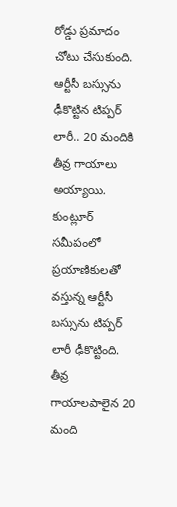రోడ్డు ప్రమాదం చోటు చేసుకుంది. ఆర్టీసీ బస్సును ఢీకొట్టిన టిప్పర్ లారీ.. 20 మందికి తీవ్ర గాయాలు అయ్యాయి. కుంట్లూర్ సమీపంలో ప్రయాణికులతో వస్తున్న ఆర్టీసీ బస్సును టిప్పర్ లారీ ఢీకొట్టింది. తీవ్ర గాయాలపాలైన 20 మంది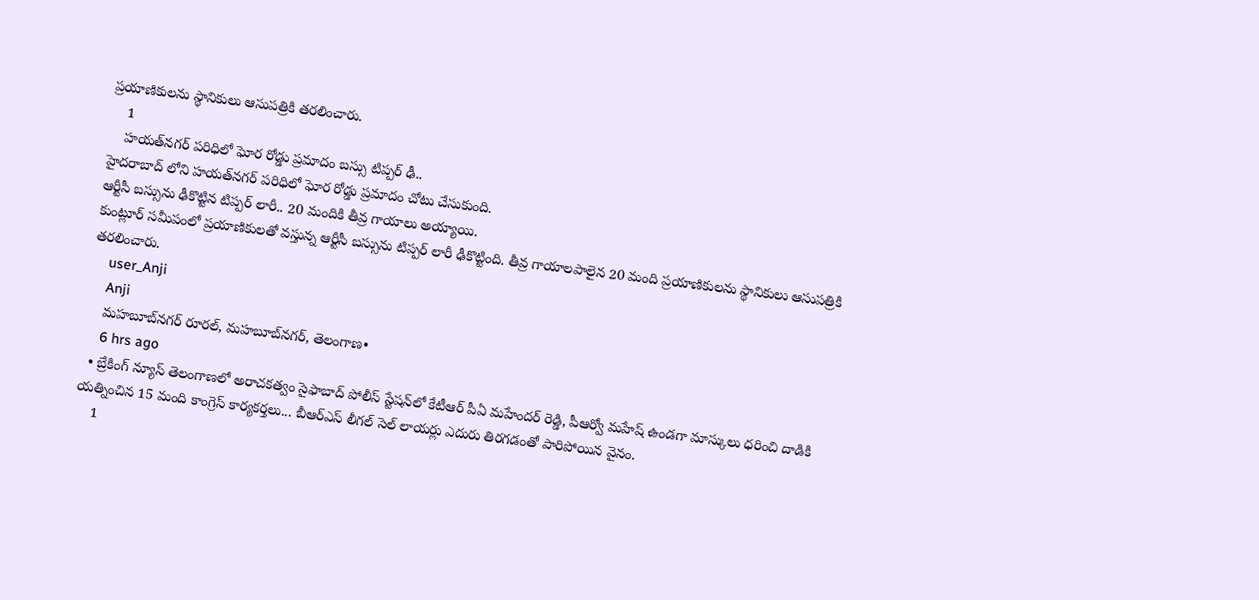ప్రయాణికులను స్థానికులు ఆసుపత్రికి తరలించారు.
    1
    హయత్‌నగర్ పరిధిలో ఘోర రోడ్డు ప్రమాదం బస్సు టిప్పర్ ఢీ..
హైదరాబాద్ లోని హయత్‌నగర్ పరిధిలో ఘోర రోడ్డు ప్రమాదం చోటు చేసుకుంది.
ఆర్టీసీ బస్సును ఢీకొట్టిన టిప్పర్ లారీ.. 20 మందికి తీవ్ర గాయాలు అయ్యాయి.
కుంట్లూర్ సమీపంలో ప్రయాణికులతో వస్తున్న ఆర్టీసీ బస్సును టిప్పర్ లారీ ఢీకొట్టింది. తీవ్ర గాయాలపాలైన 20 మంది ప్రయాణికులను స్థానికులు ఆసుపత్రికి తరలించారు.
    user_Anji
    Anji
    మహబూబ్‌నగర్ రూరల్, మహబూబ్‌నగర్, తెలంగాణ•
    6 hrs ago
  • బ్రేకింగ్ న్యూస్ తెలంగాణలో అరాచకత్వం సైఫాబాద్ పోలీస్ స్టేషన్‌లో కేటీఆర్ పీఏ మహేందర్ రెడ్డి, పీఆర్వో మహేష్‌ ఉండగా మాస్కులు ధరించి దాడికి యత్నించిన 15 మంది కాంగ్రెస్ కార్యకర్తలు... బీఆర్ఎస్ లీగల్ సెల్ లాయర్లు ఎదురు తిరగడంతో పారిపోయిన వైనం.
    1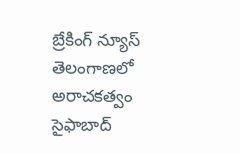బ్రేకింగ్ న్యూస్
తెలంగాణలో అరాచకత్వం
సైఫాబాద్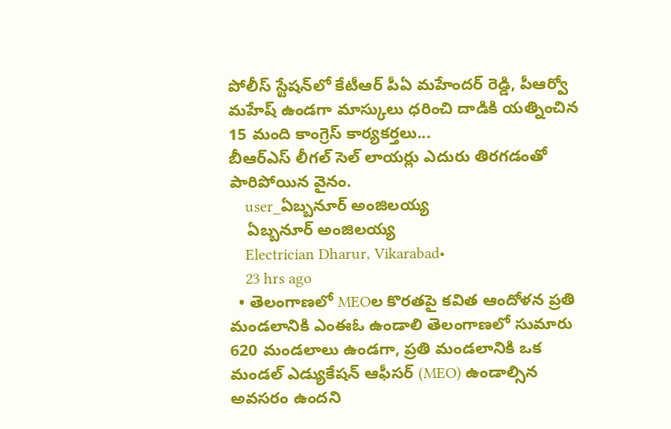పోలీస్ స్టేషన్‌లో కేటీఆర్ పీఏ మహేందర్ రెడ్డి, పీఆర్వో మహేష్‌ ఉండగా మాస్కులు ధరించి దాడికి యత్నించిన 15 మంది కాంగ్రెస్ కార్యకర్తలు...
బీఆర్ఎస్ లీగల్ సెల్ లాయర్లు ఎదురు తిరగడంతో పారిపోయిన వైనం.
    user_ఏబ్బనూర్ అంజిలయ్య
    ఏబ్బనూర్ అంజిలయ్య
    Electrician Dharur, Vikarabad•
    23 hrs ago
  • తెలంగాణలో MEOల కొరతపై కవిత ఆందోళన ప్రతి మండలానికి ఎంఈఓ ఉండాలి తెలంగాణలో సుమారు 620 మండలాలు ఉండగా, ప్రతి మండలానికి ఒక మండల్ ఎడ్యుకేషన్ ఆఫీసర్ (MEO) ఉండాల్సిన అవసరం ఉందని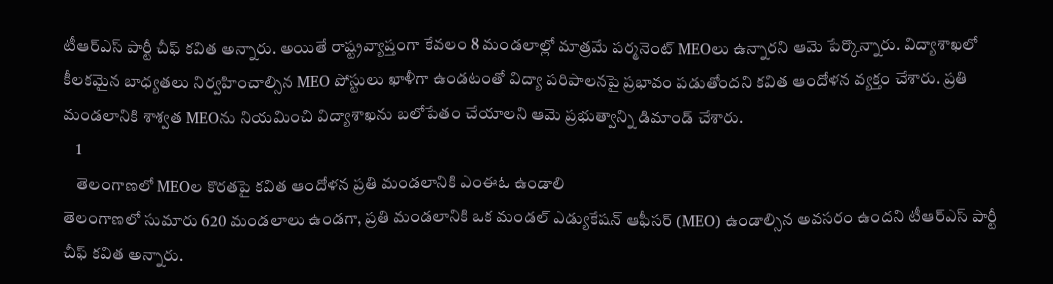టీఆర్‌ఎస్ పార్టీ చీఫ్ కవిత అన్నారు. అయితే రాష్ట్రవ్యాప్తంగా కేవలం 8 మండలాల్లో మాత్రమే పర్మనెంట్ MEOలు ఉన్నారని ఆమె పేర్కొన్నారు. విద్యాశాఖలో కీలకమైన బాధ్యతలు నిర్వహించాల్సిన MEO పోస్టులు ఖాళీగా ఉండటంతో విద్యా పరిపాలనపై ప్రభావం పడుతోందని కవిత ఆందోళన వ్యక్తం చేశారు. ప్రతి మండలానికి శాశ్వత MEOను నియమించి విద్యాశాఖను బలోపేతం చేయాలని ఆమె ప్రభుత్వాన్ని డిమాండ్ చేశారు.
    1
    తెలంగాణలో MEOల కొరతపై కవిత ఆందోళన ప్రతి మండలానికి ఎంఈఓ ఉండాలి
తెలంగాణలో సుమారు 620 మండలాలు ఉండగా, ప్రతి మండలానికి ఒక మండల్ ఎడ్యుకేషన్ ఆఫీసర్ (MEO) ఉండాల్సిన అవసరం ఉందని టీఆర్‌ఎస్ పార్టీ చీఫ్ కవిత అన్నారు.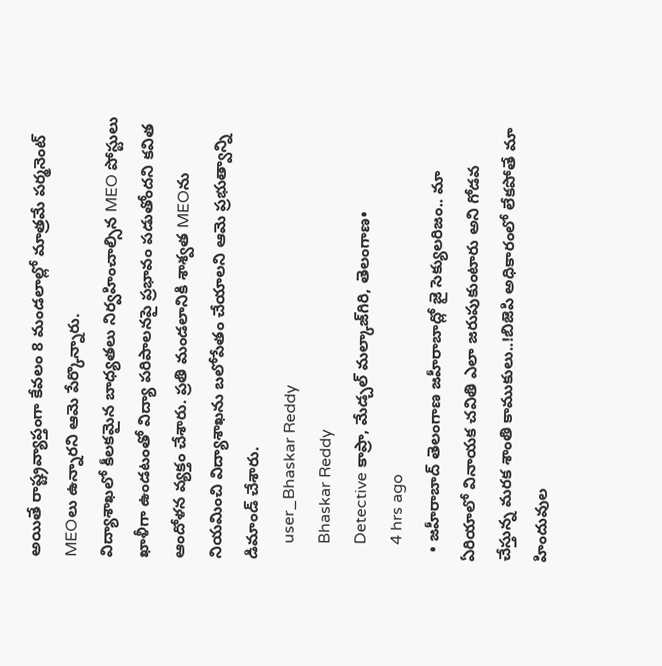అయితే రాష్ట్రవ్యాప్తంగా కేవలం 8 మండలాల్లో మాత్రమే పర్మనెంట్ MEOలు ఉన్నారని ఆమె పేర్కొన్నారు.
విద్యాశాఖలో కీలకమైన బాధ్యతలు నిర్వహించాల్సిన MEO పోస్టులు ఖాళీగా ఉండటంతో విద్యా పరిపాలనపై ప్రభావం పడుతోందని కవిత ఆందోళన వ్యక్తం చేశారు. ప్రతి మండలానికి శాశ్వత MEOను నియమించి విద్యాశాఖను బలోపేతం చేయాలని ఆమె ప్రభుత్వాన్ని డిమాండ్ చేశారు.
    user_Bhaskar Reddy
    Bhaskar Reddy
    Detective కాప్రా, మేడ్చల్ మల్కాజ్‌గిరి, తెలంగాణ•
    4 hrs ago
  • జహీరాబాద్ తెలంగాణ జహీరాబాద్లో జై సెక్యులరిజం.. మా ఏరియాలో వినాయక చవితి ఎలా జరుపుకుంటారు అని గోడవ చేస్తున్న మరక శాంతి కాముకులు..!బిజెపి అధికారంలో లేకపోతే మా హిందువుల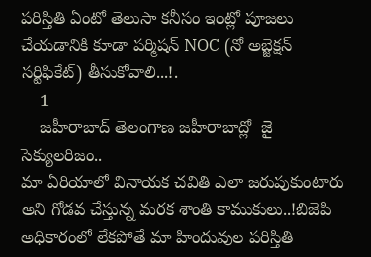పరిస్తితి ఏంటో తెలుసా కనీసం ఇంట్లో పూజలు చేయడానికి కూడా పర్మిషన్ NOC (నో అబ్జెక్షన్ సర్టిఫికేట్) తీసుకోవాలి...!.
    1
    జహీరాబాద్ తెలంగాణ జహీరాబాద్లో  జై సెక్యులరిజం..
మా ఏరియాలో వినాయక చవితి ఎలా జరుపుకుంటారు అని గోడవ చేస్తున్న మరక శాంతి కాముకులు..!బిజెపి అధికారంలో లేకపోతే మా హిందువుల పరిస్తితి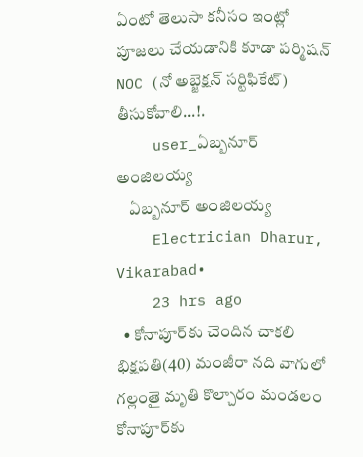ఏంటో తెలుసా కనీసం ఇంట్లో పూజలు చేయడానికి కూడా పర్మిషన్ NOC (నో అబ్జెక్షన్ సర్టిఫికేట్) తీసుకోవాలి...!.
    user_ఏబ్బనూర్ అంజిలయ్య
    ఏబ్బనూర్ అంజిలయ్య
    Electrician Dharur, Vikarabad•
    23 hrs ago
  • కోనాపూర్‌కు చెందిన చాకలి భిక్షపతి(40) మంజీరా నది వాగులో గల్లంతై మృతి కొల్చారం మండలం కోనాపూర్‌కు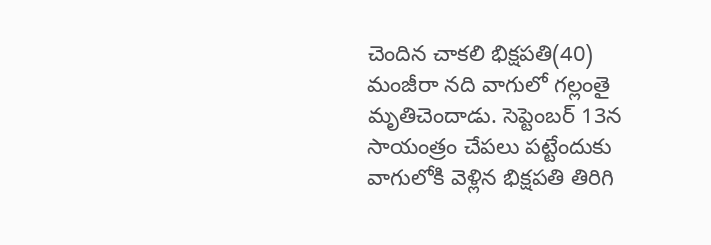చెందిన చాకలి భిక్షపతి(40) మంజీరా నది వాగులో గల్లంతై మృతిచెందాడు. సెప్టెంబర్ 13న సాయంత్రం చేపలు పట్టేందుకు వాగులోకి వెళ్లిన భిక్షపతి తిరిగి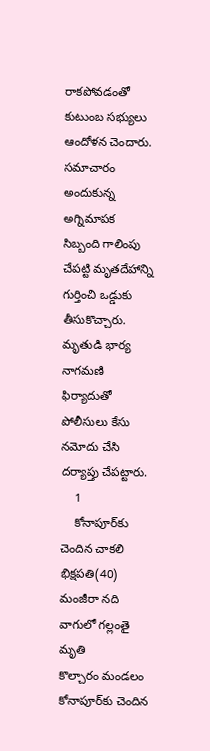రాకపోవడంతో కుటుంబ సభ్యులు ఆందోళన చెందారు. సమాచారం అందుకున్న అగ్నిమాపక సిబ్బంది గాలింపు చేపట్టి మృతదేహాన్ని గుర్తించి ఒడ్డుకు తీసుకొచ్చారు. మృతుడి భార్య నాగమణి ఫిర్యాదుతో పోలీసులు కేసు నమోదు చేసి దర్యాప్తు చేపట్టారు.
    1
    కోనాపూర్‌కు చెందిన చాకలి భిక్షపతి(40) మంజీరా నది వాగులో గల్లంతై మృతి
కొల్చారం మండలం కోనాపూర్‌కు చెందిన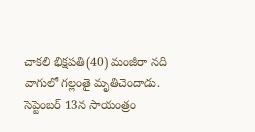చాకలి భిక్షపతి(40) మంజీరా నది వాగులో గల్లంతై మృతిచెందాడు. సెప్టెంబర్ 13న సాయంత్రం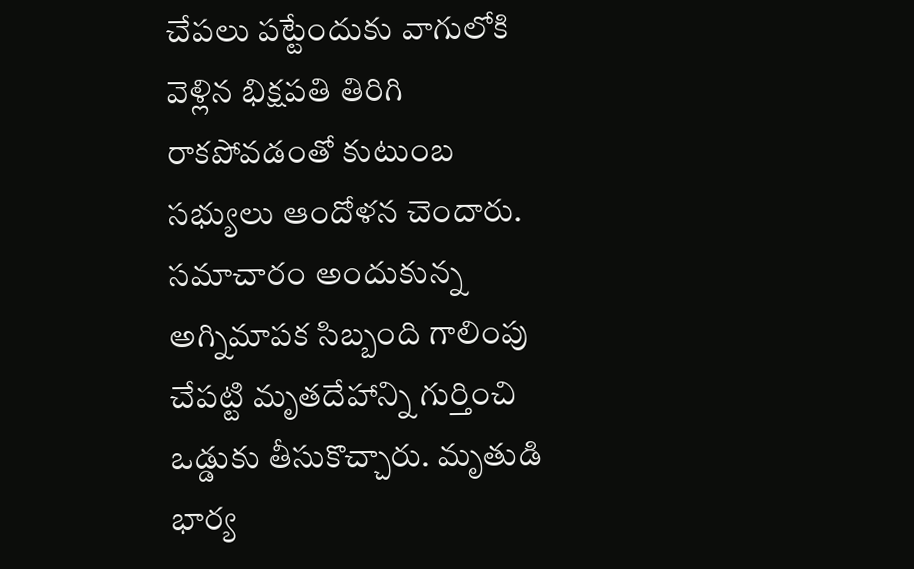చేపలు పట్టేందుకు వాగులోకి వెళ్లిన భిక్షపతి తిరిగి రాకపోవడంతో కుటుంబ సభ్యులు ఆందోళన చెందారు. సమాచారం అందుకున్న అగ్నిమాపక సిబ్బంది గాలింపు చేపట్టి మృతదేహాన్ని గుర్తించి ఒడ్డుకు తీసుకొచ్చారు. మృతుడి భార్య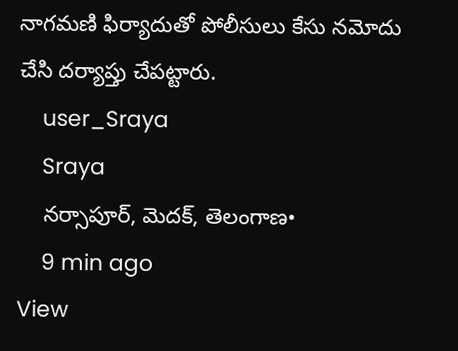నాగమణి ఫిర్యాదుతో పోలీసులు కేసు నమోదు చేసి దర్యాప్తు చేపట్టారు.
    user_Sraya
    Sraya
    నర్సాపూర్, మెదక్, తెలంగాణ•
    9 min ago
View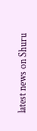latest news on Shuru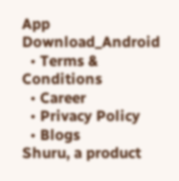App
Download_Android
  • Terms & Conditions
  • Career
  • Privacy Policy
  • Blogs
Shuru, a product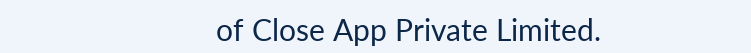of Close App Private Limited.